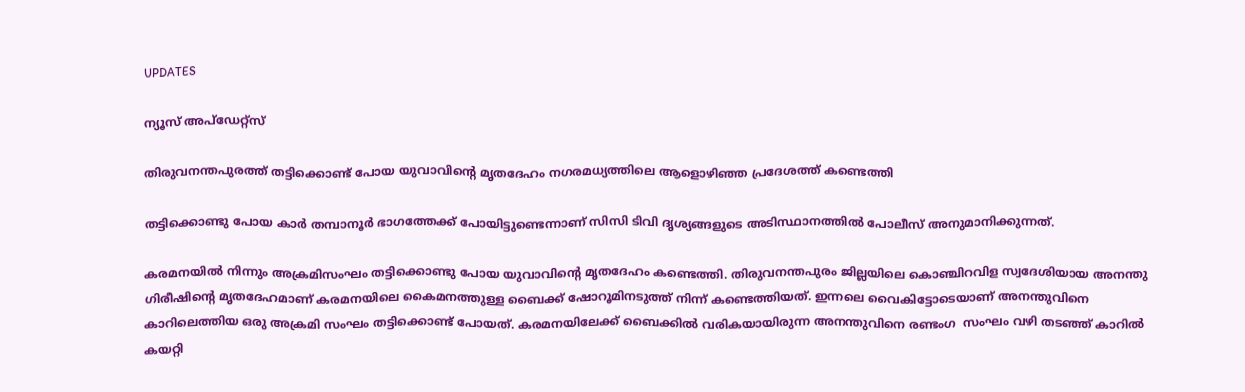UPDATES

ന്യൂസ് അപ്ഡേറ്റ്സ്

തിരുവനന്തപുരത്ത് തട്ടിക്കൊണ്ട് പോയ യുവാവിന്റെ മൃതദേഹം നഗരമധ്യത്തിലെ ആളൊഴിഞ്ഞ പ്രദേശത്ത് കണ്ടെത്തി

തട്ടിക്കൊണ്ടു പോയ കാർ തമ്പാനൂർ ഭാഗത്തേക്ക് പോയിട്ടുണ്ടെന്നാണ് സിസി ടിവി ദൃശ്യങ്ങളുടെ അടിസ്ഥാനത്തിൽ പോലീസ് അനുമാനിക്കുന്നത്.

കരമനയിൽ നിന്നും അക്രമിസംഘം തട്ടിക്കൊണ്ടു പോയ യുവാവിന്റെ മൃതദേഹം കണ്ടെത്തി. തിരുവനന്തപുരം ജില്ലയിലെ കൊഞ്ചിറവിള സ്വദേശിയായ അനന്തു ഗിരീഷിന്റെ മൃതദേഹമാണ് കരമനയിലെ കൈമനത്തുള്ള ബൈക്ക് ഷോറൂമിനടുത്ത് നിന്ന് കണ്ടെത്തിയത്. ഇന്നലെ വൈകിട്ടോടെയാണ് അനന്തുവിനെ കാറിലെത്തിയ ഒരു അക്രമി സംഘം തട്ടിക്കൊണ്ട് പോയത്. കരമനയിലേക്ക് ബൈക്കിൽ വരികയായിരുന്ന അനന്തുവിനെ രണ്ടംഗ  സംഘം വഴി തടഞ്ഞ് കാറിൽ കയറ്റി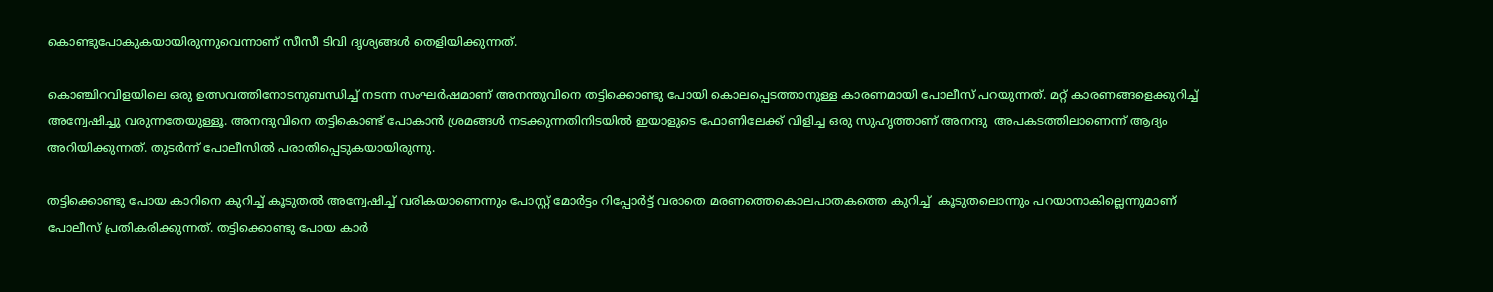കൊണ്ടുപോകുകയായിരുന്നുവെന്നാണ് സീസീ ടിവി ദൃശ്യങ്ങൾ തെളിയിക്കുന്നത്.

കൊഞ്ചിറവിളയിലെ ഒരു ഉത്സവത്തിനോടനുബന്ധിച്ച് നടന്ന സംഘർഷമാണ് അനന്തുവിനെ തട്ടിക്കൊണ്ടു പോയി കൊലപ്പെടത്താനുള്ള കാരണമായി പോലീസ് പറയുന്നത്. മറ്റ് കാരണങ്ങളെക്കുറിച്ച് അന്വേഷിച്ചു വരുന്നതേയുള്ളൂ. അനന്ദുവിനെ തട്ടികൊണ്ട് പോകാൻ ശ്രമങ്ങൾ നടക്കുന്നതിനിടയിൽ ഇയാളുടെ ഫോണിലേക്ക് വിളിച്ച ഒരു സുഹൃത്താണ് അനന്ദു  അപകടത്തിലാണെന്ന് ആദ്യം അറിയിക്കുന്നത്. തുടർന്ന് പോലീസിൽ പരാതിപ്പെടുകയായിരുന്നു.

തട്ടിക്കൊണ്ടു പോയ കാറിനെ കുറിച്ച് കൂടുതൽ അന്വേഷിച്ച് വരികയാണെന്നും പോസ്റ്റ് മോർട്ടം റിപ്പോർട്ട് വരാതെ മരണത്തെകൊലപാതകത്തെ കുറിച്ച്  കൂടുതലൊന്നും പറയാനാകില്ലെന്നുമാണ് പോലീസ് പ്രതികരിക്കുന്നത്. തട്ടിക്കൊണ്ടു പോയ കാർ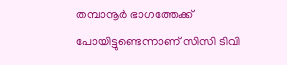തമ്പാനൂർ ഭാഗത്തേക്ക് പോയിട്ടുണ്ടെന്നാണ് സിസി ടിവി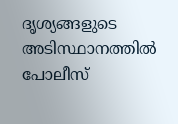ദൃശ്യങ്ങളുടെ അടിസ്ഥാനത്തിൽ പോലീസ്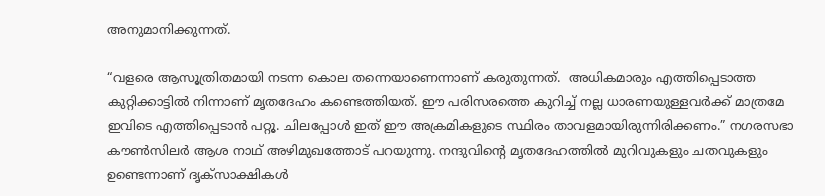അനുമാനിക്കുന്നത്.

“വളരെ ആസൂത്രിതമായി നടന്ന കൊല തന്നെയാണെന്നാണ് കരുതുന്നത്.  അധികമാരും എത്തിപ്പെടാത്ത കുറ്റിക്കാട്ടിൽ നിന്നാണ് മൃതദേഹം കണ്ടെത്തിയത്. ഈ പരിസരത്തെ കുറിച്ച് നല്ല ധാരണയുള്ളവർക്ക് മാത്രമേ ഇവിടെ എത്തിപ്പെടാൻ പറ്റൂ. ചിലപ്പോൾ ഇത് ഈ അക്രമികളുടെ സ്ഥിരം താവളമായിരുന്നിരിക്കണം.” നഗരസഭാ കൗൺസിലർ ആശ നാഥ് അഴിമുഖത്തോട് പറയുന്നു. നന്ദുവിന്റെ മൃതദേഹത്തിൽ മുറിവുകളും ചതവുകളും ഉണ്ടെന്നാണ് ദൃക്‌സാക്ഷികൾ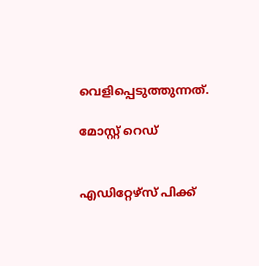വെളിപ്പെടുത്തുന്നത്.

മോസ്റ്റ് റെഡ്


എഡിറ്റേഴ്സ് പിക്ക്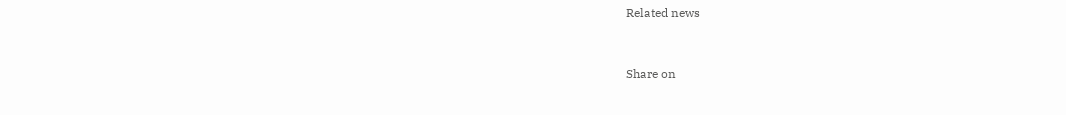Related news


Share on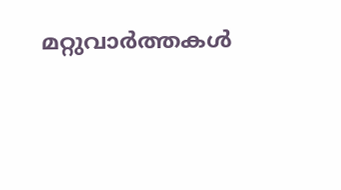മറ്റുവാര്‍ത്തകള്‍